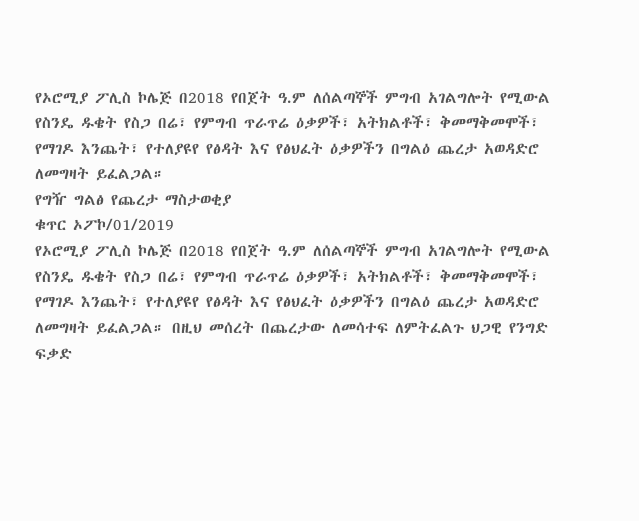የኦሮሚያ ፖሊስ ኮሌጅ በ2018 የበጀት ዓ.ም ለሰልጣኞች ምግብ አገልግሎት የሚውል የስንዴ ዱቄት የስጋ በሬ፣ የምግብ ጥራጥሬ ዕቃዎች፣ አትክልቶች፣ ቅመማቅመሞች፣ የማገዶ እንጨት፣ የተለያዩየ የፅዳት እና የፅህፈት ዕቃዎችን በግልዕ ጨረታ አወዳድሮ ለመግዛት ይፈልጋል።
የግዥ ግልፅ የጨረታ ማስታወቂያ
ቁጥር ኦፖኮ/01/2019
የኦሮሚያ ፖሊስ ኮሌጅ በ2018 የበጀት ዓ.ም ለሰልጣኞች ምግብ አገልግሎት የሚውል
የስንዴ ዱቄት የስጋ በሬ፣ የምግብ ጥራጥሬ ዕቃዎች፣ አትክልቶች፣ ቅመማቅመሞች፣ የማገዶ እንጨት፣ የተለያዩየ የፅዳት እና የፅህፈት ዕቃዎችን በግልዕ ጨረታ አወዳድሮ ለመግዛት ይፈልጋል። በዚህ መሰረት በጨረታው ለመሳተፍ ለምትፈልጉ ህጋዊ የንግድ ፍቃድ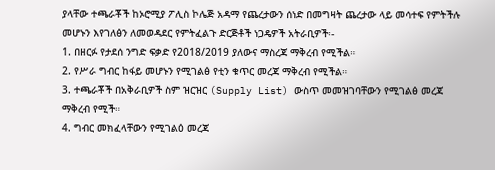ያላቸው ተጫራቾች ከኦሮሚያ ፖሊስ ኮሌጅ አዳማ የጨረታውን ሰነድ በመግዛት ጨረታው ላይ መሳተፍ የምትችሉ መሆኑን እየገለፅን ለመወዳደር የምትፈልጉ ድርጅቶች ነጋዴዎች አትራቢዎች፡-
1. በዘርፉ የታደሰ ንግድ ፍቃድ የ2018/2019 ያለውና ማስረጃ ማቅረብ የሚችል።
2. የሥራ ግብር ከፋይ መሆኑን የሚገልፅ የቲን ቁጥር መረጃ ማቅረብ የሚችል።
3. ተጫራቾች በአቅራቢዎች ስም ዝርዝር (Supply List) ውስጥ መመዝገባቸውን የሚገልፅ መረጃ ማቅረብ የሚች።
4. ግብር መክፈላቸውን የሚገልዕ መረጃ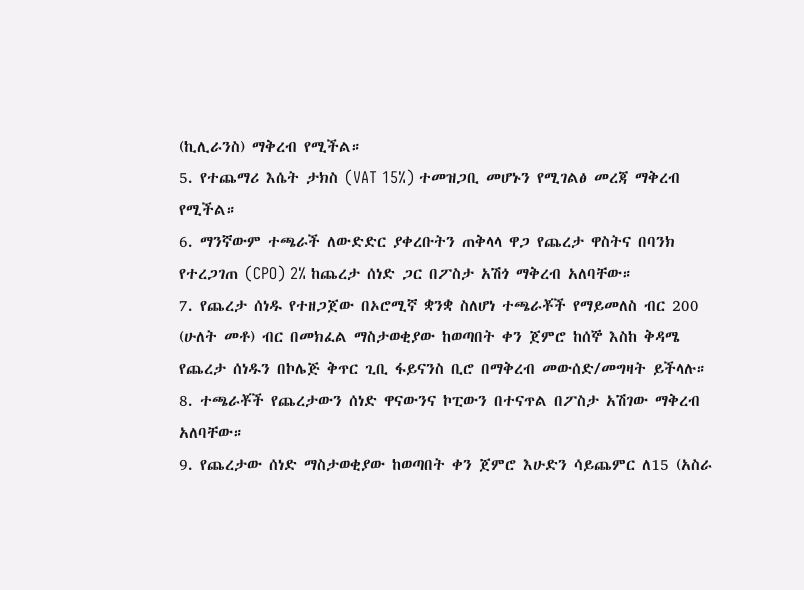(ኪሊራንስ) ማቅረብ የሚችል።
5. የተጨማሪ እሴት ታክስ (VAT 15%) ተመዝጋቢ መሆኑን የሚገልፅ መረጃ ማቅረብ የሚችል።
6. ማንኛውም ተጫራች ለውድድር ያቀረቡትን ጠቅላላ ዋጋ የጨረታ ዋስትና በባንክ የተረጋገጠ (CPO) 2% ከጨረታ ሰነድ ጋር በፖስታ አሽጎ ማቅረብ አለባቸው።
7. የጨረታ ሰነዱ የተዘጋጀው በኦሮሚኛ ቋንቋ ስለሆነ ተጫራቾች የማይመለስ ብር 200 (ሁለት መቶ) ብር በመክፈል ማስታወቂያው ከወጣበት ቀን ጀምሮ ከሰኞ እስከ ቅዳሜ የጨረታ ሰነዱን በኮሌጅ ቅጥር ጊቢ ፋይናንስ ቢሮ በማቅረብ መውሰድ/መግዛት ይችላሉ።
8. ተጫራቾች የጨረታውን ሰነድ ዋናውንና ኮፒውን በተናጥል በፖስታ አሽገው ማቅረብ አለባቸው።
9. የጨረታው ሰነድ ማስታወቂያው ከወጣበት ቀን ጀምሮ እሁድን ሳይጨምር ለ15 (አስራ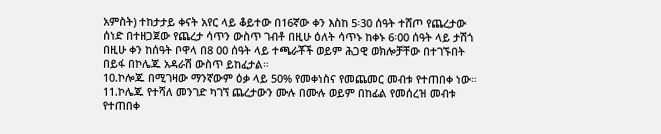አምስት) ተከታታይ ቀናት አየር ላይ ቆይተው በ16ኛው ቀን እስከ 5፡30 ሰዓት ተሸጦ የጨረታው ሰነድ በተዘጋጀው የጨረታ ሳጥን ውስጥ ገብቶ በዚሁ ዕለት ሳጥኑ ከቀኑ 6፡00 ሰዓት ላይ ታሽጎ በዚሁ ቀን ከሰዓት ቦዋላ በ8 00 ሰዓት ላይ ተጫራቾች ወይም ሕጋዊ ወክሎቻቸው በተገኙበት በይፋ በኮሌጁ አዳራሽ ውስጥ ይከፈታል።
10.ኮሎጁ በሚገዛው ማንኛውም ዕቃ ላይ 50% የመቀነስና የመጨመር መብቱ የተጠበቀ ነው።
11.ኮሌጁ የተሻለ መንገድ ካገኘ ጨረታውን ሙሉ በሙሉ ወይም በከፊል የመሰረዝ መብቱ የተጠበቀ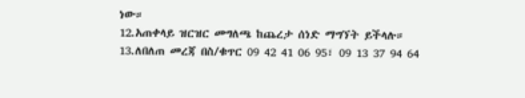ነው።
12.አጠቀላይ ዝርዝር መግለጫ ከጨረታ ሰነድ ማግኘት ይችላሉ።
13.ለበለጠ መረጃ በስ/ቁጥር 09 42 41 06 95፣ 09 13 37 94 64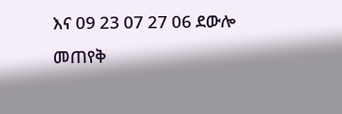እና 09 23 07 27 06 ደውሎ መጠየቅ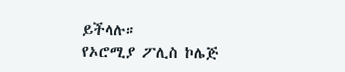ይችላሉ።
የኦሮሚያ ፖሊስ ኮሌጅ